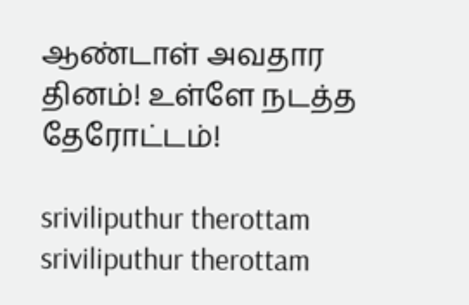ஆண்டாள் அவதார தினம்! உள்ளே நடத்த தேரோட்டம்!

sriviliputhur therottam
sriviliputhur therottam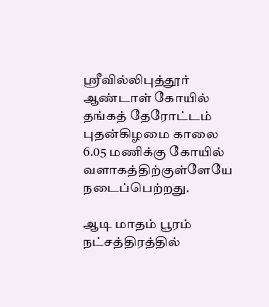ஸ்ரீவில்லிபுத்தூர் ஆண்டாள் கோயில் தங்கத் தேரோட்டம் புதன்கிழமை காலை 6.05 மணிக்கு கோயில் வளாகத்திற்குள்ளேயே நடைப்பெற்றது.

ஆடி மாதம் பூரம் நட்சத்திரத்தில்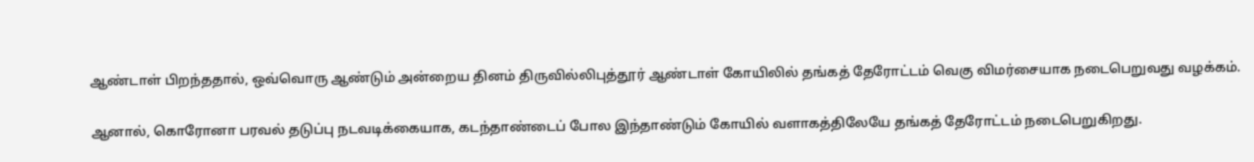ஆண்டாள் பிறந்ததால், ஒவ்வொரு ஆண்டும் அன்றைய தினம் திருவில்லிபுத்தூர் ஆண்டாள் கோயிலில் தங்கத் தேரோட்டம் வெகு விமர்சையாக நடைபெறுவது வழக்கம்.

ஆனால், கொரோனா பரவல் தடுப்பு நடவடிக்கையாக, கடந்தாண்டைப் போல இந்தாண்டும் கோயில் வளாகத்திலேயே தங்கத் தேரோட்டம் நடைபெறுகிறது.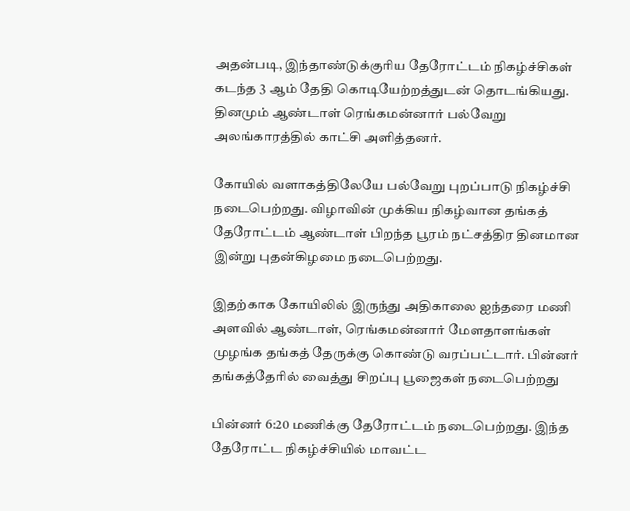அதன்படி, இந்தாண்டுக்குரிய தேரோட்டம் நிகழ்ச்சிகள் கடந்த 3 ஆம் தேதி கொடியேற்றத்துடன் தொடங்கியது. தினமும் ஆண்டாள் ரெங்கமன்னார் பல்வேறு அலங்காரத்தில் காட்சி அளித்தனர்.

கோயில் வளாகத்திலேயே பல்வேறு புறப்பாடு நிகழ்ச்சி நடைபெற்றது. விழாவின் முக்கிய நிகழ்வான தங்கத் தேரோட்டம் ஆண்டாள் பிறந்த பூரம் நட்சத்திர தினமான இன்று புதன்கிழமை நடைபெற்றது.

இதற்காக கோயிலில் இருந்து அதிகாலை ஐந்தரை மணி அளவில் ஆண்டாள், ரெங்கமன்னார் மேளதாளங்கள் முழங்க தங்கத் தேருக்கு கொண்டு வரப்பட்டார். பின்னர் தங்கத்தேரில் வைத்து சிறப்பு பூஜைகள் நடைபெற்றது

பின்னர் 6:20 மணிக்கு தேரோட்டம் நடைபெற்றது. இந்த தேரோட்ட நிகழ்ச்சியில் மாவட்ட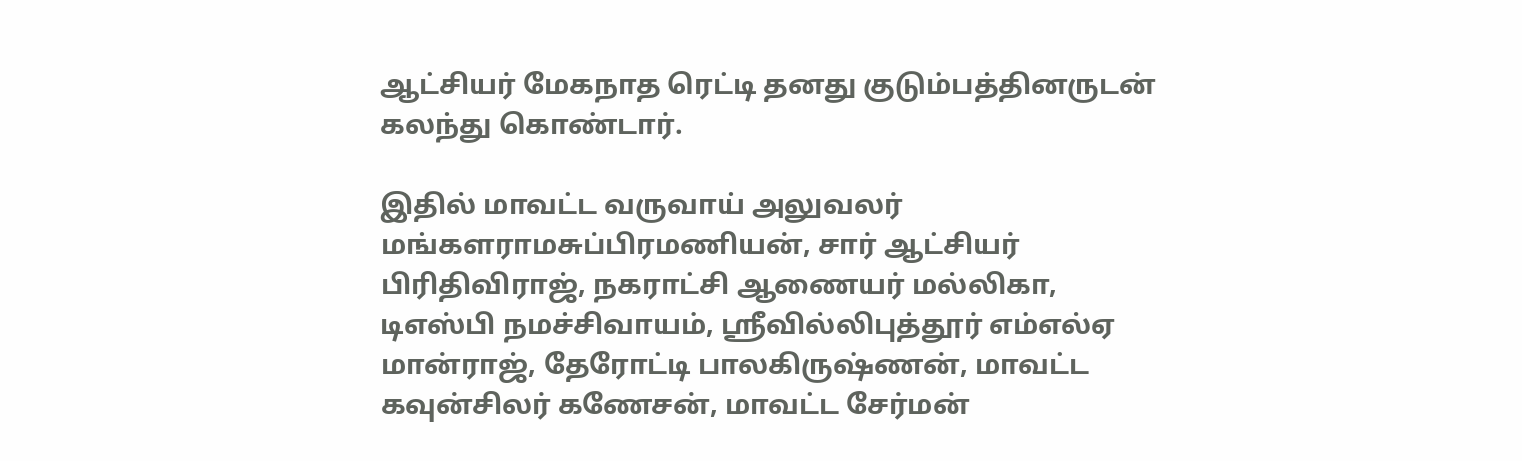ஆட்சியர் மேகநாத ரெட்டி தனது குடும்பத்தினருடன் கலந்து கொண்டார்.

இதில் மாவட்ட வருவாய் அலுவலர் மங்களராமசுப்பிரமணியன், சார் ஆட்சியர் பிரிதிவிராஜ், நகராட்சி ஆணையர் மல்லிகா, டிஎஸ்பி நமச்சிவாயம், ஸ்ரீவில்லிபுத்தூர் எம்எல்ஏ மான்ராஜ், தேரோட்டி பாலகிருஷ்ணன், மாவட்ட கவுன்சிலர் கணேசன், மாவட்ட சேர்மன்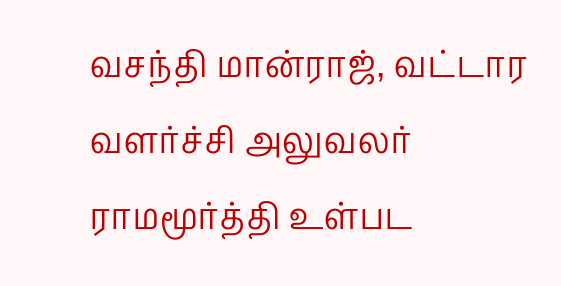வசந்தி மான்ராஜ், வட்டார வளர்ச்சி அலுவலர் ராமமூர்த்தி உள்பட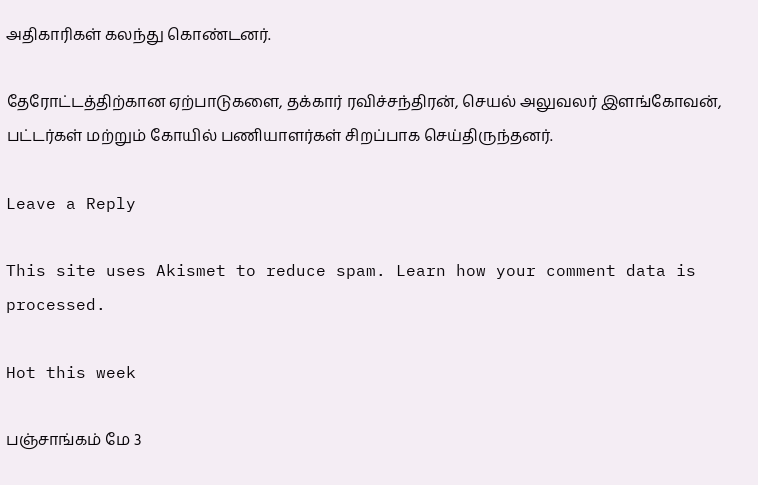அதிகாரிகள் கலந்து கொண்டனர்.

தேரோட்டத்திற்கான ஏற்பாடுகளை, தக்கார் ரவிச்சந்திரன், செயல் அலுவலர் இளங்கோவன், பட்டர்கள் மற்றும் கோயில் பணியாளர்கள் சிறப்பாக செய்திருந்தனர்.

Leave a Reply

This site uses Akismet to reduce spam. Learn how your comment data is processed.

Hot this week

பஞ்சாங்கம் மே 3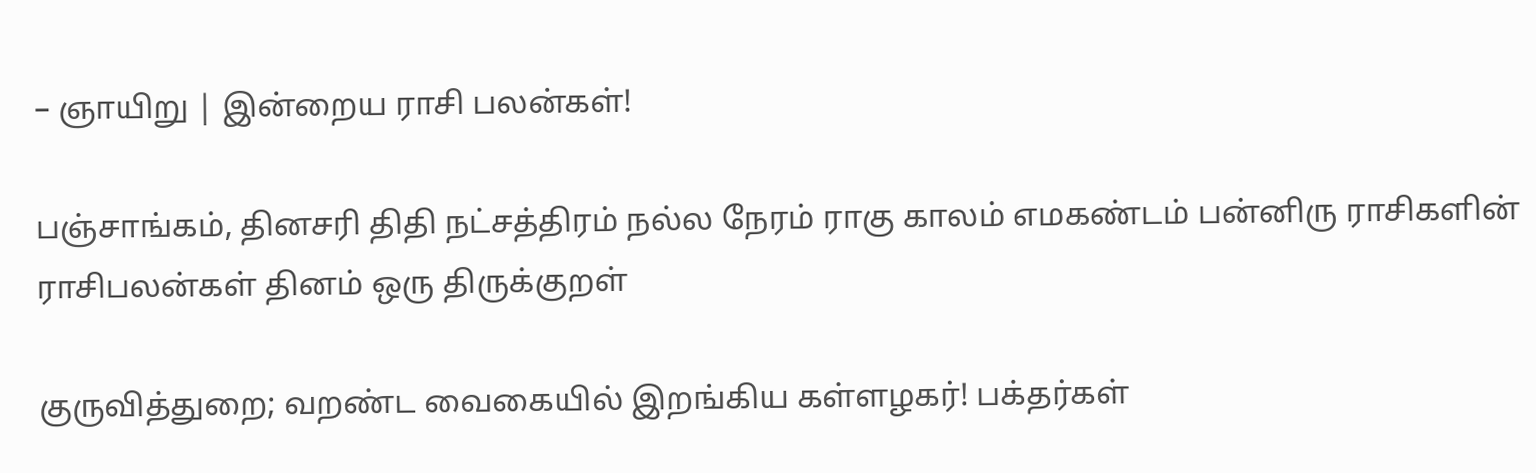– ஞாயிறு | இன்றைய ராசி பலன்கள்!

பஞ்சாங்கம், தினசரி திதி நட்சத்திரம் நல்ல நேரம் ராகு காலம் எமகண்டம் பன்னிரு ராசிகளின் ராசிபலன்கள் தினம் ஒரு திருக்குறள்

குருவித்துறை; வறண்ட வைகையில் இறங்கிய கள்ளழகர்! பக்தர்கள்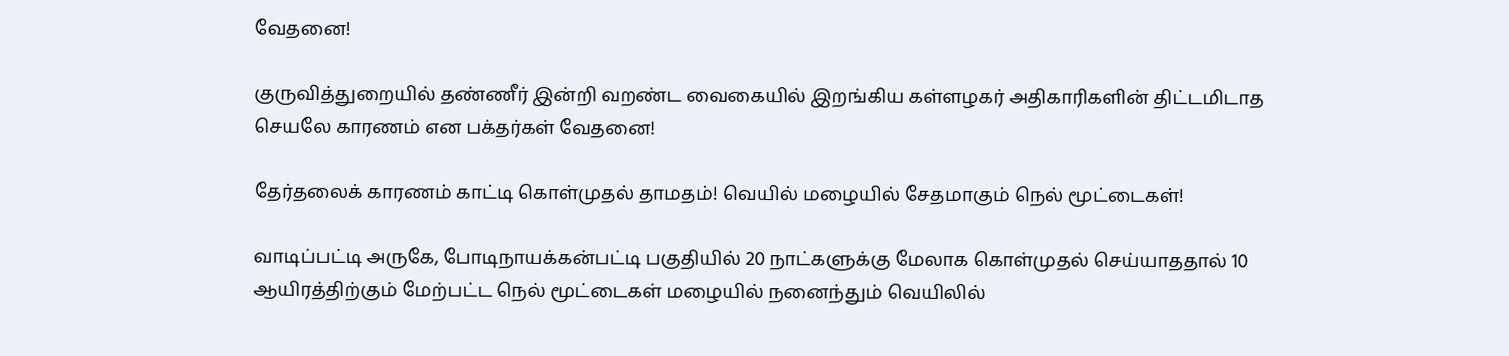வேதனை!

குருவித்துறையில் தண்ணீர் இன்றி வறண்ட வைகையில் இறங்கிய கள்ளழகர் அதிகாரிகளின் திட்டமிடாத செயலே காரணம் என பக்தர்கள் வேதனை!

தேர்தலைக் காரணம் காட்டி கொள்முதல் தாமதம்! வெயில் மழையில் சேதமாகும் நெல் மூட்டைகள்!

வாடிப்பட்டி அருகே, போடிநாயக்கன்பட்டி பகுதியில் 20 நாட்களுக்கு மேலாக கொள்முதல் செய்யாததால் 10 ஆயிரத்திற்கும் மேற்பட்ட நெல் மூட்டைகள் மழையில் நனைந்தும் வெயிலில்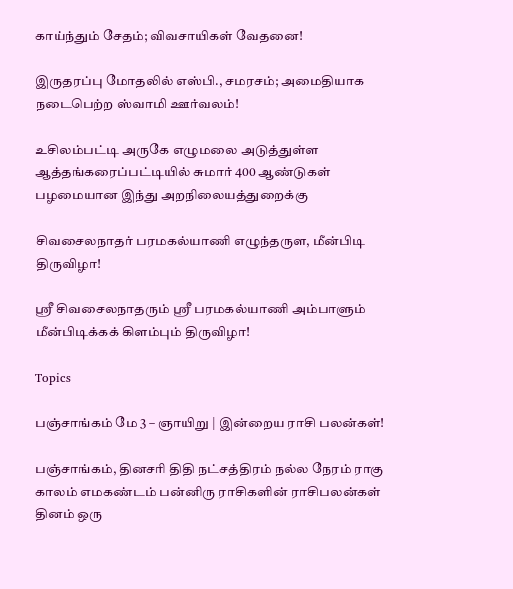காய்ந்தும் சேதம்; விவசாயிகள் வேதனை!

இருதரப்பு மோதலில் எஸ்பி., சமரசம்; அமைதியாக நடைபெற்ற ஸ்வாமி ஊர்வலம்!

உசிலம்பட்டி அருகே எழுமலை அடுத்துள்ள ஆத்தங்கரைப்பட்டியில் சுமார் 400 ஆண்டுகள் பழமையான இந்து அறநிலையத்துறைக்கு

சிவசைலநாதர் பரமகல்யாணி எழுந்தருள, மீன்பிடி திருவிழா!

ஸ்ரீ சிவசைலநாதரும் ஸ்ரீ பரமகல்யாணி அம்பாளும் மீன்பிடிக்கக் கிளம்பும் திருவிழா!

Topics

பஞ்சாங்கம் மே 3 – ஞாயிறு | இன்றைய ராசி பலன்கள்!

பஞ்சாங்கம், தினசரி திதி நட்சத்திரம் நல்ல நேரம் ராகு காலம் எமகண்டம் பன்னிரு ராசிகளின் ராசிபலன்கள் தினம் ஒரு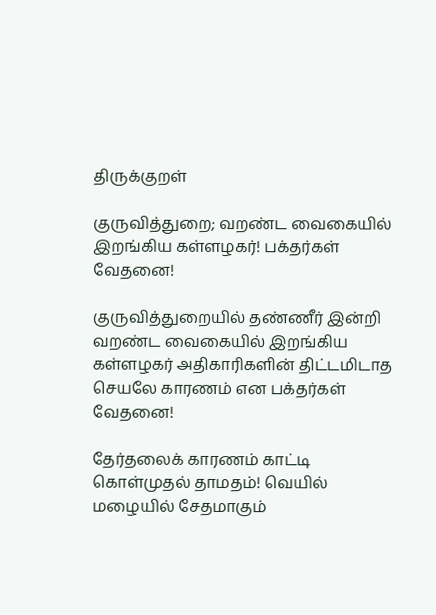திருக்குறள்

குருவித்துறை; வறண்ட வைகையில் இறங்கிய கள்ளழகர்! பக்தர்கள் வேதனை!

குருவித்துறையில் தண்ணீர் இன்றி வறண்ட வைகையில் இறங்கிய கள்ளழகர் அதிகாரிகளின் திட்டமிடாத செயலே காரணம் என பக்தர்கள் வேதனை!

தேர்தலைக் காரணம் காட்டி கொள்முதல் தாமதம்! வெயில் மழையில் சேதமாகும்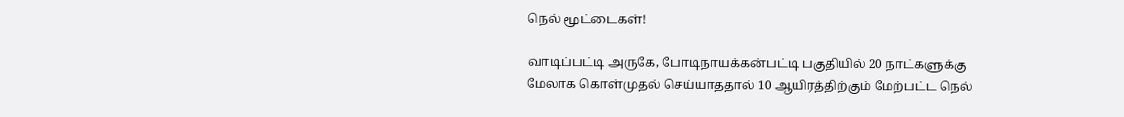நெல் மூட்டைகள்!

வாடிப்பட்டி அருகே, போடிநாயக்கன்பட்டி பகுதியில் 20 நாட்களுக்கு மேலாக கொள்முதல் செய்யாததால் 10 ஆயிரத்திற்கும் மேற்பட்ட நெல்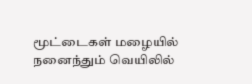மூட்டைகள் மழையில் நனைந்தும் வெயிலில்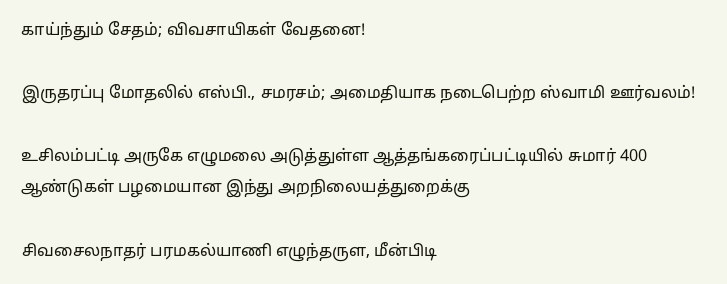காய்ந்தும் சேதம்; விவசாயிகள் வேதனை!

இருதரப்பு மோதலில் எஸ்பி., சமரசம்; அமைதியாக நடைபெற்ற ஸ்வாமி ஊர்வலம்!

உசிலம்பட்டி அருகே எழுமலை அடுத்துள்ள ஆத்தங்கரைப்பட்டியில் சுமார் 400 ஆண்டுகள் பழமையான இந்து அறநிலையத்துறைக்கு

சிவசைலநாதர் பரமகல்யாணி எழுந்தருள, மீன்பிடி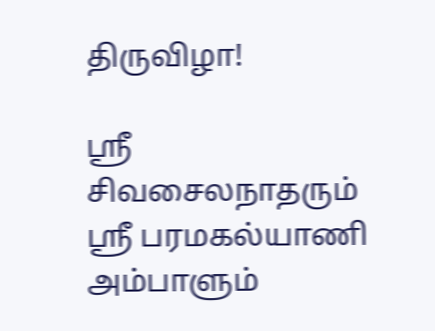திருவிழா!

ஸ்ரீ சிவசைலநாதரும் ஸ்ரீ பரமகல்யாணி அம்பாளும்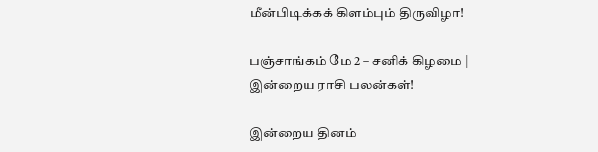மீன்பிடிக்கக் கிளம்பும் திருவிழா!

பஞ்சாங்கம் மே 2 – சனிக் கிழமை | இன்றைய ராசி பலன்கள்!

இன்றைய தினம்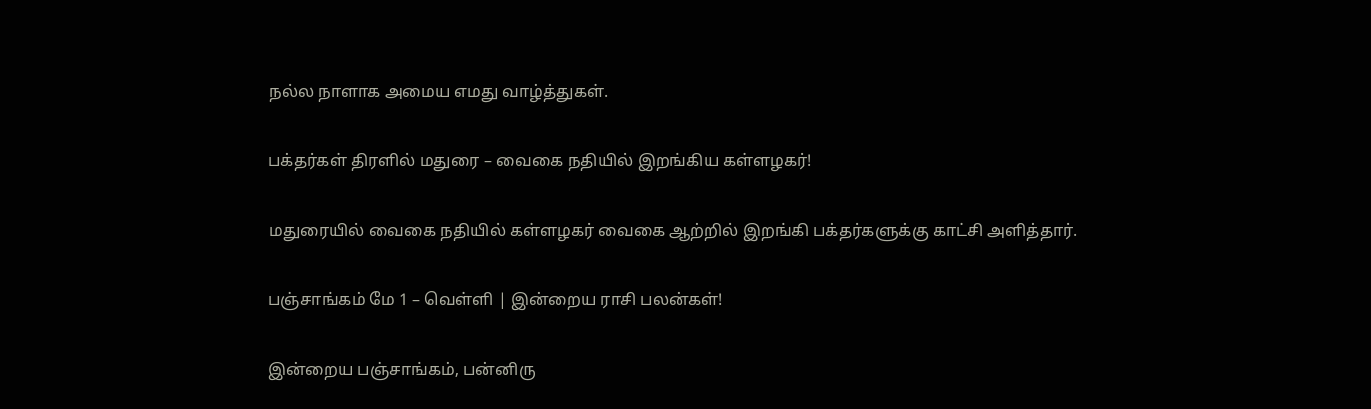நல்ல நாளாக அமைய எமது வாழ்த்துகள்.

பக்தர்கள் திரளில் மதுரை – வைகை நதியில் இறங்கிய கள்ளழகர்!

மதுரையில் வைகை நதியில் கள்ளழகர் வைகை ஆற்றில் இறங்கி பக்தர்களுக்கு காட்சி அளித்தார்.

பஞ்சாங்கம் மே 1 – வெள்ளி | இன்றைய ராசி பலன்கள்!

இன்றைய பஞ்சாங்கம், பன்னிரு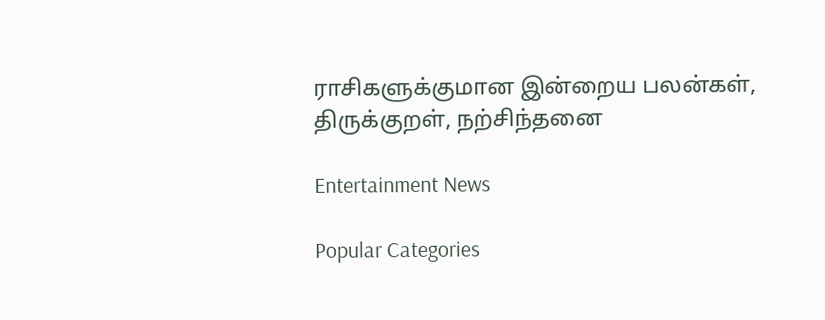ராசிகளுக்குமான இன்றைய பலன்கள், திருக்குறள், நற்சிந்தனை

Entertainment News

Popular Categories